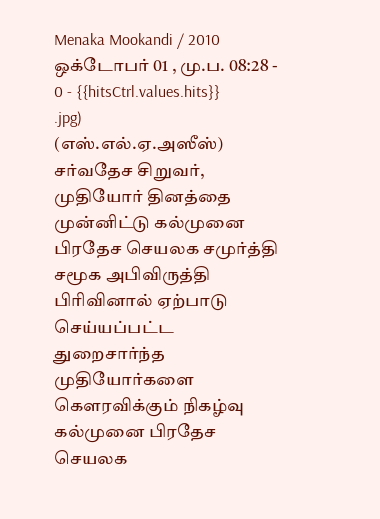Menaka Mookandi / 2010 ஒக்டோபர் 01 , மு.ப. 08:28 - 0 - {{hitsCtrl.values.hits}}
.jpg)
(எஸ்.எல்.ஏ.அஸீஸ்)
சர்வதேச சிறுவர், முதியோர் தினத்தை முன்னிட்டு கல்முனை பிரதேச செயலக சமுர்த்தி சமூக அபிவிருத்தி பிரிவினால் ஏற்பாடு செய்யப்பட்ட துறைசார்ந்த முதியோர்களை கௌரவிக்கும் நிகழ்வு கல்முனை பிரதேச செயலக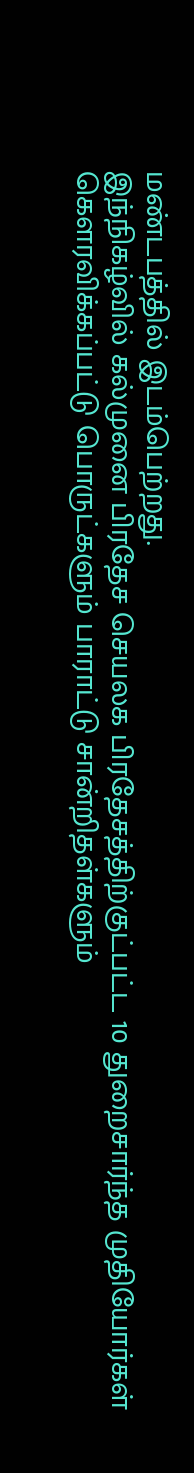மண்டபத்தில் இடம்பெற்றது.
இந்நிகழ்வில் கல்முனை பிரதேச செயலக பிரதேசத்திற்குட்பட்ட 10 துறைசார்ந்த முதியோர்கள் கௌரவிக்கப்பட்டு பொருட்களும் பாராட்டு சான்றிதள்களும்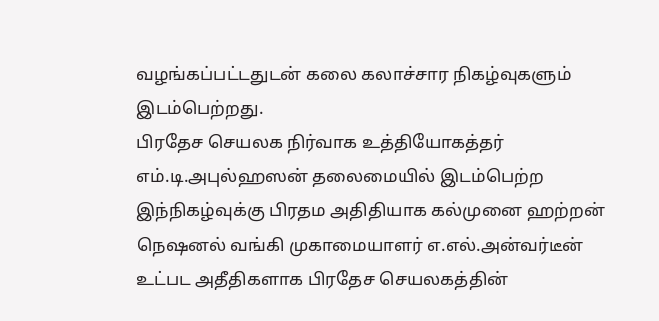வழங்கப்பட்டதுடன் கலை கலாச்சார நிகழ்வுகளும் இடம்பெற்றது.
பிரதேச செயலக நிர்வாக உத்தியோகத்தர் எம்.டி.அபுல்ஹஸன் தலைமையில் இடம்பெற்ற இந்நிகழ்வுக்கு பிரதம அதிதியாக கல்முனை ஹற்றன் நெஷனல் வங்கி முகாமையாளர் எ.எல்.அன்வர்டீன் உட்பட அதீதிகளாக பிரதேச செயலகத்தின்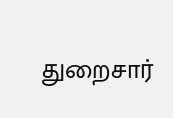துறைசார்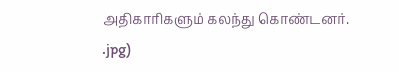அதிகாரிகளும் கலந்து கொண்டனர்.
.jpg)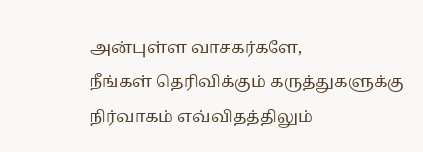அன்புள்ள வாசகர்களே,
நீங்கள் தெரிவிக்கும் கருத்துகளுக்கு நிர்வாகம் எவ்விதத்திலும்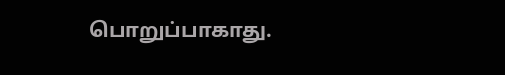பொறுப்பாகாது.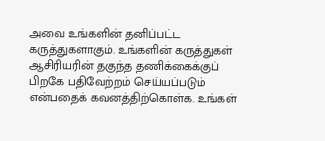அவை உங்களின் தனிப்பட்ட கருத்துகளாகும். உங்களின் கருத்துகள் ஆசிரியரின் தகுந்த தணிக்கைக்குப் பிறகே பதிவேற்றம் செய்யப்படும் என்பதைக் கவனத்திற்கொள்க. உங்கள்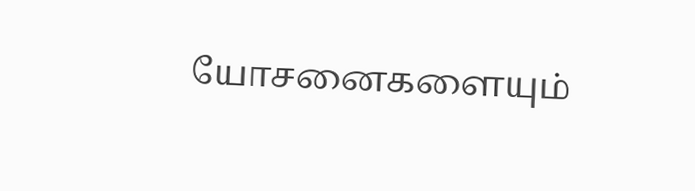யோசனைகளையும்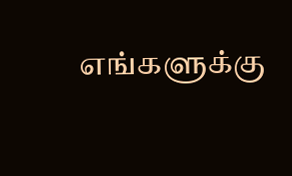எங்களுக்கு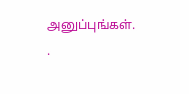அனுப்புங்கள். .